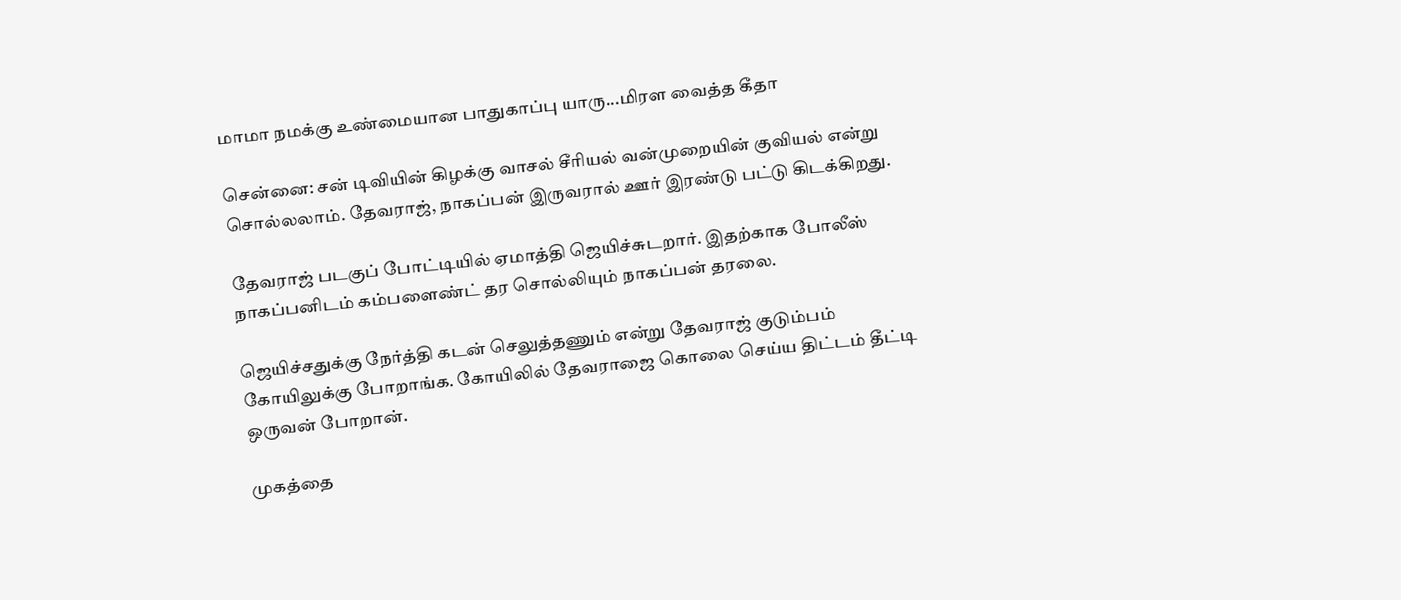மாமா நமக்கு உண்மையான பாதுகாப்பு யாரு...மிரள வைத்த கீதா

சென்னை: சன் டிவியின் கிழக்கு வாசல் சீரியல் வன்முறையின் குவியல் என்று சொல்லலாம். தேவராஜ், நாகப்பன் இருவரால் ஊர் இரண்டு பட்டு கிடக்கிறது.

தேவராஜ் படகுப் போட்டியில் ஏமாத்தி ஜெயிச்சுடறார். இதற்காக போலீஸ் நாகப்பனிடம் கம்பளைண்ட் தர சொல்லியும் நாகப்பன் தரலை.

ஜெயிச்சதுக்கு நேர்த்தி கடன் செலுத்தணும் என்று தேவராஜ் குடும்பம் கோயிலுக்கு போறாங்க. கோயிலில் தேவராஜை கொலை செய்ய திட்டம் தீட்டி ஒருவன் போறான்.

முகத்தை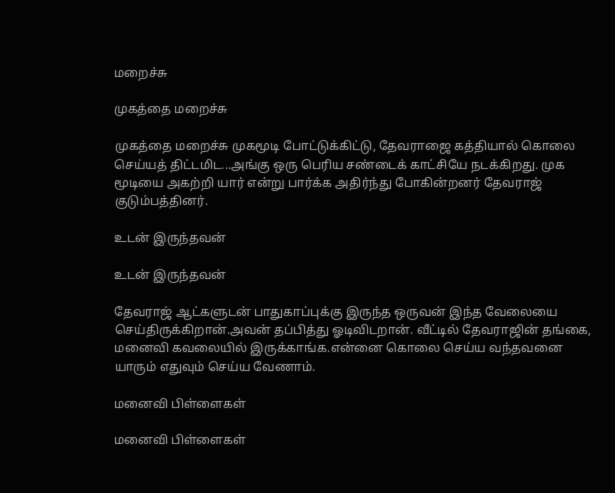மறைச்சு

முகத்தை மறைச்சு

முகத்தை மறைச்சு முகமூடி போட்டுக்கிட்டு, தேவராஜை கத்தியால் கொலை செய்யத் திட்டமிட...அங்கு ஒரு பெரிய சண்டைக் காட்சியே நடக்கிறது. முக மூடியை அகற்றி யார் என்று பார்க்க அதிர்ந்து போகின்றனர் தேவராஜ் குடும்பத்தினர்.

உடன் இருந்தவன்

உடன் இருந்தவன்

தேவராஜ் ஆட்களுடன் பாதுகாப்புக்கு இருந்த ஒருவன் இந்த வேலையை செய்திருக்கிறான்.அவன் தப்பித்து ஓடிவிடறான். வீட்டில் தேவராஜின் தங்கை, மனைவி கவலையில் இருக்காங்க.என்னை கொலை செய்ய வந்தவனை யாரும் எதுவும் செய்ய வேணாம்.

மனைவி பிள்ளைகள்

மனைவி பிள்ளைகள்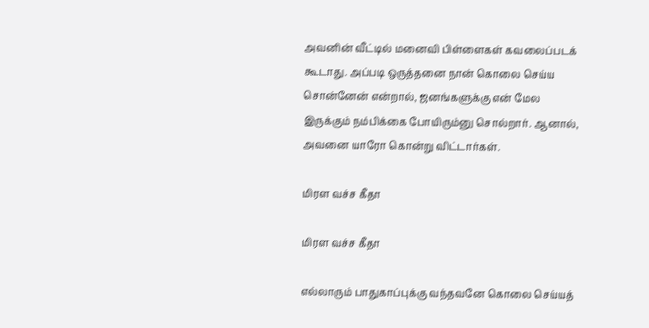அவனின் வீட்டில் மனைவி பிள்ளைகள் கவலைப்படக் கூடாது. அப்படி ஒருத்தனை நான் கொலை செய்ய சொன்னேன் என்றால், ஜனங்களுக்கு என் மேல இருக்கும் நம்பிக்கை போயிரும்னு சொல்றார். ஆனால், அவனை யாரோ கொன்று விட்டார்கள்.

மிரள வச்ச கீதா

மிரள வச்ச கீதா

எல்லாரும் பாதுகாப்புக்கு வந்தவனே கொலை செய்யத்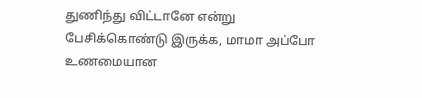துணிந்து விட்டானே என்று பேசிக்கொண்டு இருக்க, மாமா அப்போ உணமையான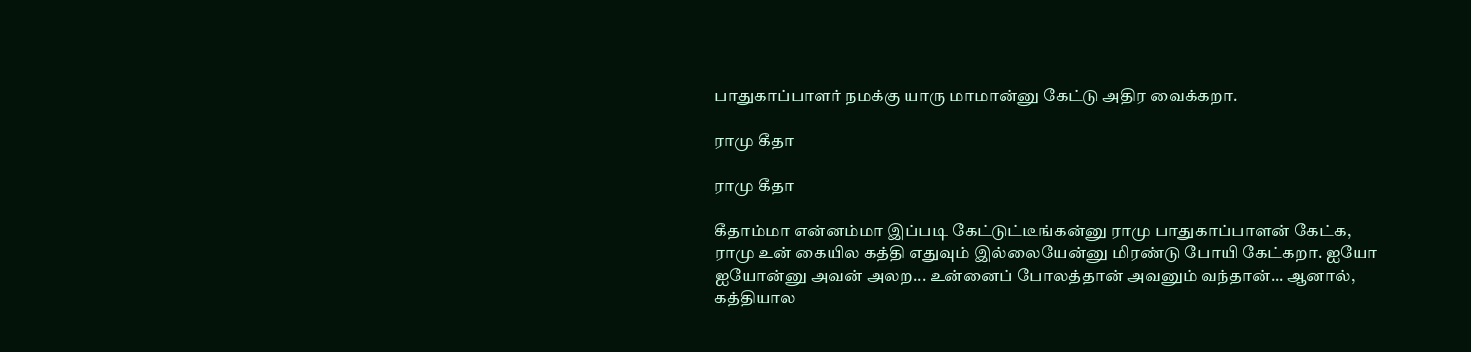பாதுகாப்பாளர் நமக்கு யாரு மாமான்னு கேட்டு அதிர வைக்கறா.

ராமு கீதா

ராமு கீதா

கீதாம்மா என்னம்மா இப்படி கேட்டுட்டீங்கன்னு ராமு பாதுகாப்பாளன் கேட்க, ராமு உன் கையில கத்தி எதுவும் இல்லையேன்னு மிரண்டு போயி கேட்கறா. ஐயோ ஐயோன்னு அவன் அலற... உன்னைப் போலத்தான் அவனும் வந்தான்... ஆனால், கத்தியால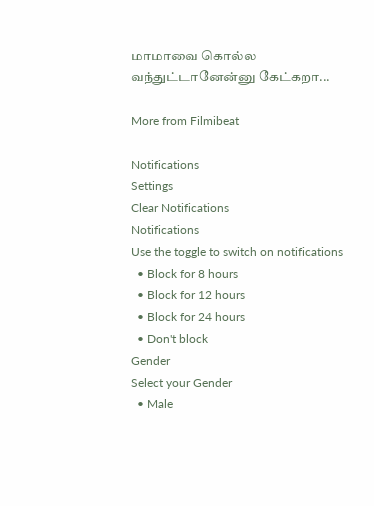மாமாவை கொல்ல வந்துட்டானேன்னு கேட்கறா...

More from Filmibeat

Notifications
Settings
Clear Notifications
Notifications
Use the toggle to switch on notifications
  • Block for 8 hours
  • Block for 12 hours
  • Block for 24 hours
  • Don't block
Gender
Select your Gender
  • Male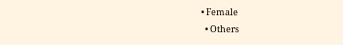• Female
  • Others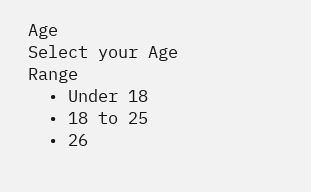Age
Select your Age Range
  • Under 18
  • 18 to 25
  • 26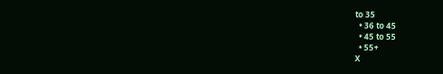to 35
  • 36 to 45
  • 45 to 55
  • 55+
X